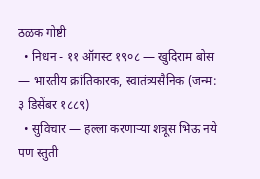ठळक गोष्टी
  • निधन - ११ ऑगस्ट १९०८ — खुदिराम बोस — भारतीय क्रांतिकारक, स्वातंत्र्यसैनिक (जन्म: ३ डिसेंबर १८८९)
  • सुविचार — हल्ला करणाऱ्या शत्रूस भिऊ नये पण स्तुती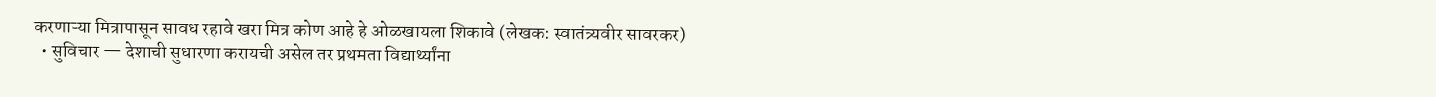करणाऱ्या मित्रापासून सावध रहावे खरा मित्र कोण आहे हे ओळखायला शिकावे (लेखक: स्वातंत्र्यवीर सावरकर)
  • सुविचार — देशाची सुधारणा करायची असेल तर प्रथमता विद्यार्थ्यांना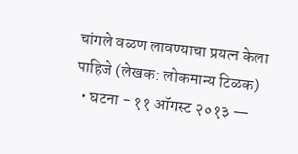चांगले वळण लावण्याचा प्रयत्न केला पाहिजे (लेखक: लोकमान्य टिळक)
  • घटना - ११ ऑगस्ट २०१३ —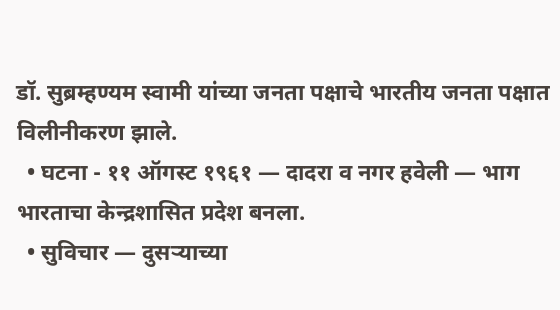डॉ. सुब्रम्हण्यम स्वामी यांच्या जनता पक्षाचे भारतीय जनता पक्षात विलीनीकरण झाले.
  • घटना - ११ ऑगस्ट १९६१ — दादरा व नगर हवेली — भाग भारताचा केन्द्रशासित प्रदेश बनला.
  • सुविचार — दुसऱ्याच्या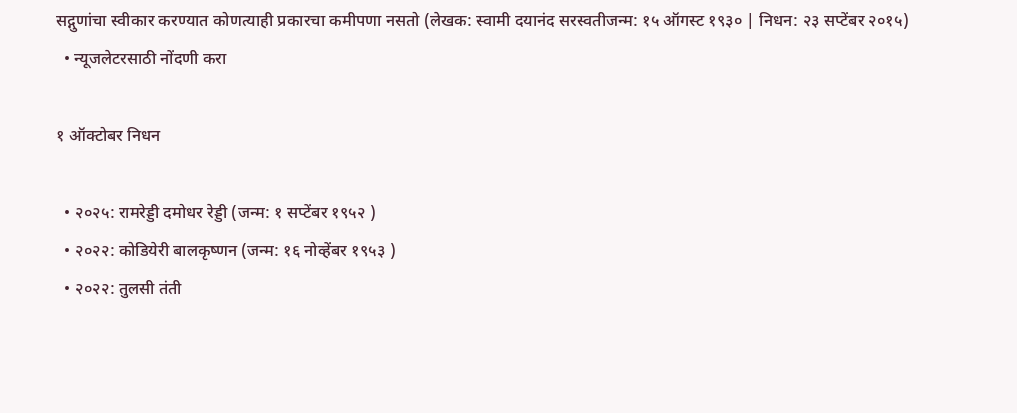सद्गुणांचा स्वीकार करण्यात कोणत्याही प्रकारचा कमीपणा नसतो (लेखक: स्वामी दयानंद सरस्वतीजन्म: १५ ऑगस्ट १९३० | निधन: २३ सप्टेंबर २०१५)
  • न्यूजलेटरसाठी नोंदणी करा

१ ऑक्टोबर निधन

  • २०२५: रामरेड्डी दमोधर रेड्डी (जन्म: १ सप्टेंबर १९५२ )
  • २०२२: कोडियेरी बालकृष्णन (जन्म: १६ नोव्हेंबर १९५३ )
  • २०२२: तुलसी तंती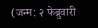(जन्म: २ फेब्रुवारी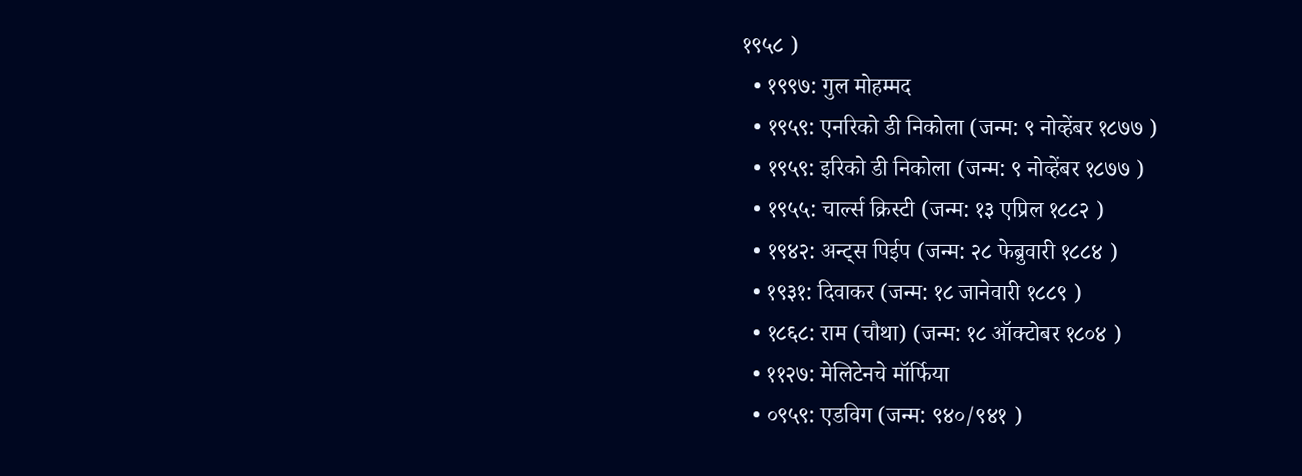१९५८ )
  • १९९७: गुल मोहम्मद
  • १९५९: एनरिको डी निकोला (जन्म: ९ नोव्हेंबर १८७७ )
  • १९५९: इरिको डी निकोला (जन्म: ९ नोव्हेंबर १८७७ )
  • १९५५: चार्ल्स क्रिस्टी (जन्म: १३ एप्रिल १८८२ )
  • १९४२: अन्ट्स पिईप (जन्म: २८ फेब्रुवारी १८८४ )
  • १९३१: दिवाकर (जन्म: १८ जानेवारी १८८९ )
  • १८६८: राम (चौथा) (जन्म: १८ ऑक्टोबर १८०४ )
  • ११२७: मेलिटेनचे मॉर्फिया
  • ०९५९: एडविग (जन्म: ९४०/९४१ )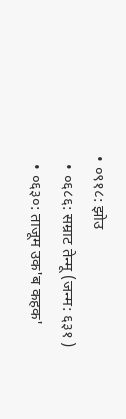• ०९१८: झोउ
  • ०६८६: सम्राट तेन्मू (जन्म: ६३१ )
  • ०६३०: ताजूम उक'ब कहक'